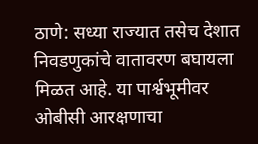ठाणे: सध्या राज्यात तसेच देशात निवडणुकांचे वातावरण बघायला मिळत आहे. या पार्श्वभूमीवर ओबीसी आरक्षणाचा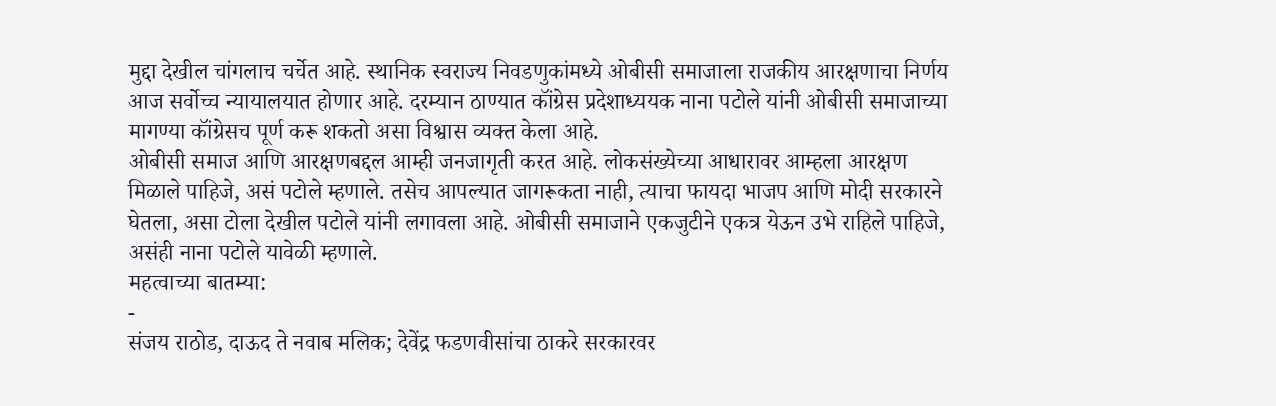मुद्दा देखील चांगलाच चर्चेत आहे. स्थानिक स्वराज्य निवडणुकांमध्ये ओबीसी समाजाला राजकीय आरक्षणाचा निर्णय आज सर्वोच्च न्यायालयात होणार आहे. दरम्यान ठाण्यात कॉंग्रेस प्रदेशाध्ययक नाना पटोले यांनी ओबीसी समाजाच्या मागण्या कॉंग्रेसच पूर्ण करू शकतो असा विश्वास व्यक्त केला आहे.
ओबीसी समाज आणि आरक्षणबद्दल आम्ही जनजागृती करत आहे. लोकसंख्येच्या आधारावर आम्हला आरक्षण मिळाले पाहिजे, असं पटोले म्हणाले. तसेच आपल्यात जागरूकता नाही, त्याचा फायदा भाजप आणि मोदी सरकारने घेतला, असा टोला देखील पटोले यांनी लगावला आहे. ओबीसी समाजाने एकजुटीने एकत्र येऊन उभे राहिले पाहिजे, असंही नाना पटोले यावेळी म्हणाले.
महत्वाच्या बातम्या:
-
संजय राठोड, दाऊद ते नवाब मलिक; देवेंद्र फडणवीसांचा ठाकरे सरकारवर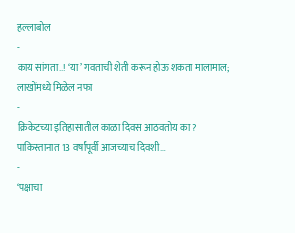हल्लाबोल
-
काय सांगता..! ‘या’ गवताची शेती करून होऊ शकता मालामाल; लाखोंमध्ये मिळेल नफा
-
क्रिकेटच्या इतिहासातील काळा दिवस आठवतोय का? पाकिस्तानात 13 वर्षांपूर्वी आजच्याच दिवशी…
-
‘पक्षाचा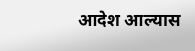आदेश आल्यास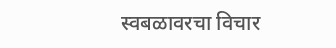स्वबळावरचा विचार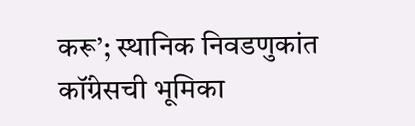करू’; स्थानिक निवडणुकांत कॉंग्रेसची भूमिका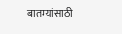बातम्यांसाठी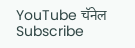YouTube चॅनेल Subscribe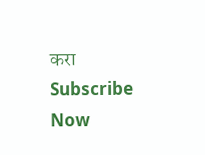करा
Subscribe Now